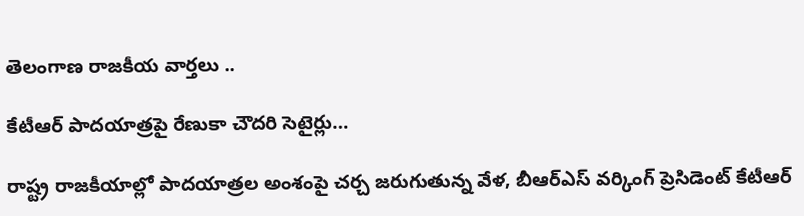తెలంగాణ రాజకీయ వార్తలు ..

కేటీఆర్ పాదయాత్రపై రేణుకా చౌదరి సెటైర్లు…

రాష్ట్ర రాజకీయాల్లో పాదయాత్రల అంశంపై చర్చ జరుగుతున్న వేళ, బీఆర్ఎస్ వర్కింగ్ ప్రెసిడెంట్ కేటీఆర్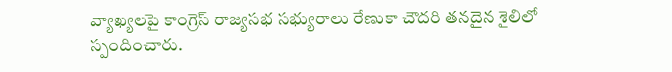వ్యాఖ్యలపై కాంగ్రెస్ రాజ్యసభ సభ్యురాలు రేణుకా చౌదరి తనదైన శైలిలో స్పందించారు.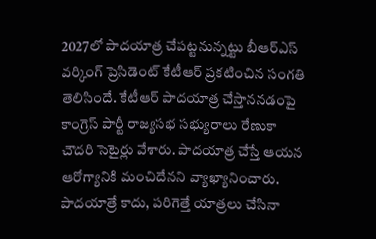2027లో పాదయాత్ర చేపట్టనున్నట్టు బీఆర్ఎస్ వర్కింగ్ ప్రెసిడెంట్ కేటీఆర్ ప్రకటించిన సంగతి తెలిసిందే. కేటీఆర్ పాదయాత్ర చేస్తాననడంపై కాంగ్రెస్ పార్టీ రాజ్యసభ సభ్యురాలు రేణుకా చౌదరి సెటైర్లు వేశారు. పాదయాత్ర చేస్తే ఆయన ఆరోగ్యానికి మంచిదేనని వ్యాఖ్యానించారు. పాదయాత్రే కాదు, పరిగెత్తే యాత్రలు చేసినా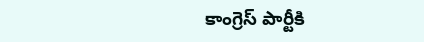కాంగ్రెస్ పార్టీకి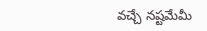వచ్చే నష్టమేమీ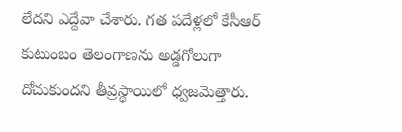లేదని ఎద్దేవా చేశారు. గత పదేళ్లలో కేసీఆర్ కుటుంబం తెలంగాణను అడ్డగోలుగా దోచుకుందని తీవ్రస్థాయిలో ధ్వజమెత్తారు.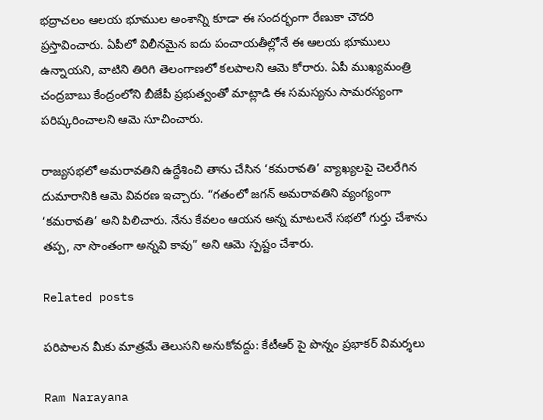భద్రాచలం ఆలయ భూముల అంశాన్ని కూడా ఈ సందర్భంగా రేణుకా చౌదరి ప్రస్తావించారు. ఏపీలో విలీనమైన ఐదు పంచాయతీల్లోనే ఈ ఆలయ భూములు ఉన్నాయని, వాటిని తిరిగి తెలంగాణలో కలపాలని ఆమె కోరారు. ఏపీ ముఖ్యమంత్రి చంద్రబాబు కేంద్రంలోని బీజేపీ ప్రభుత్వంతో మాట్లాడి ఈ సమస్యను సామరస్యంగా పరిష్కరించాలని ఆమె సూచించారు.

రాజ్యసభలో అమరావతిని ఉద్దేశించి తాను చేసిన ‘కమరావతి’ వ్యాఖ్యలపై చెలరేగిన దుమారానికి ఆమె వివరణ ఇచ్చారు. “గతంలో జగన్ అమరావతిని వ్యంగ్యంగా ‘కమరావతి’ అని పిలిచారు. నేను కేవలం ఆయన అన్న మాటలనే సభలో గుర్తు చేశాను తప్ప, నా సొంతంగా అన్నవి కావు” అని ఆమె స్పష్టం చేశారు.

Related posts

పరిపాలన మీకు మాత్రమే తెలుసని అనుకోవద్దు: కేటీఆర్ పై పొన్నం ప్రభాకర్ విమర్శలు

Ram Narayana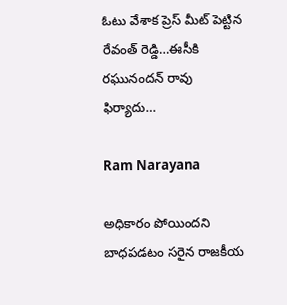ఓటు వేశాక ప్రెస్ మీట్ పెట్టిన రేవంత్ రెడ్డి…ఈసీకి రఘునందన్ రావు ఫిర్యాదు…

Ram Narayana

అధికారం పోయిందని బాధపడటం సరైన రాజకీయ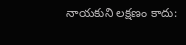నాయకుని లక్షణం కాదు: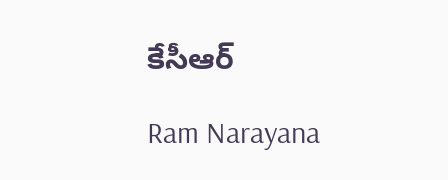కేసీఆర్

Ram Narayana